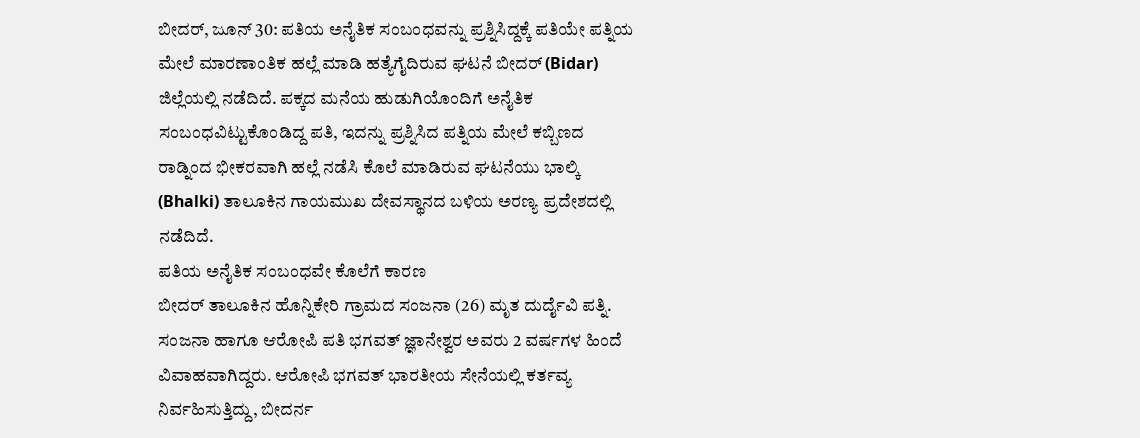ಬೀದರ್, ಜೂನ್ 30: ಪತಿಯ ಅನೈತಿಕ ಸಂಬಂಧವನ್ನು ಪ್ರಶ್ನಿಸಿದ್ದಕ್ಕೆ ಪತಿಯೇ ಪತ್ನಿಯ ಮೇಲೆ ಮಾರಣಾಂತಿಕ ಹಲ್ಲೆ ಮಾಡಿ ಹತ್ಯೆಗೈದಿರುವ ಘಟನೆ ಬೀದರ್ (Bidar) ಜಿಲ್ಲೆಯಲ್ಲಿ ನಡೆದಿದೆ. ಪಕ್ಕದ ಮನೆಯ ಹುಡುಗಿಯೊಂದಿಗೆ ಅನೈತಿಕ ಸಂಬಂಧವಿಟ್ಟುಕೊಂಡಿದ್ದ ಪತಿ, ಇದನ್ನು ಪ್ರಶ್ನಿಸಿದ ಪತ್ನಿಯ ಮೇಲೆ ಕಬ್ಬಿಣದ ರಾಡ್ನಿಂದ ಭೀಕರವಾಗಿ ಹಲ್ಲೆ ನಡೆಸಿ ಕೊಲೆ ಮಾಡಿರುವ ಘಟನೆಯು ಭಾಲ್ಕಿ (Bhalki) ತಾಲೂಕಿನ ಗಾಯಮುಖ ದೇವಸ್ಥಾನದ ಬಳಿಯ ಅರಣ್ಯ ಪ್ರದೇಶದಲ್ಲಿ ನಡೆದಿದೆ.
ಪತಿಯ ಅನೈತಿಕ ಸಂಬಂಧವೇ ಕೊಲೆಗೆ ಕಾರಣ
ಬೀದರ್ ತಾಲೂಕಿನ ಹೊನ್ನಿಕೇರಿ ಗ್ರಾಮದ ಸಂಜನಾ (26) ಮೃತ ದುರ್ದೈವಿ ಪತ್ನಿ. ಸಂಜನಾ ಹಾಗೂ ಆರೋಪಿ ಪತಿ ಭಗವತ್ ಜ್ಞಾನೇಶ್ವರ ಅವರು 2 ವರ್ಷಗಳ ಹಿಂದೆ ವಿವಾಹವಾಗಿದ್ದರು. ಆರೋಪಿ ಭಗವತ್ ಭಾರತೀಯ ಸೇನೆಯಲ್ಲಿ ಕರ್ತವ್ಯ ನಿರ್ವಹಿಸುತ್ತಿದ್ದು, ಬೀದರ್ನ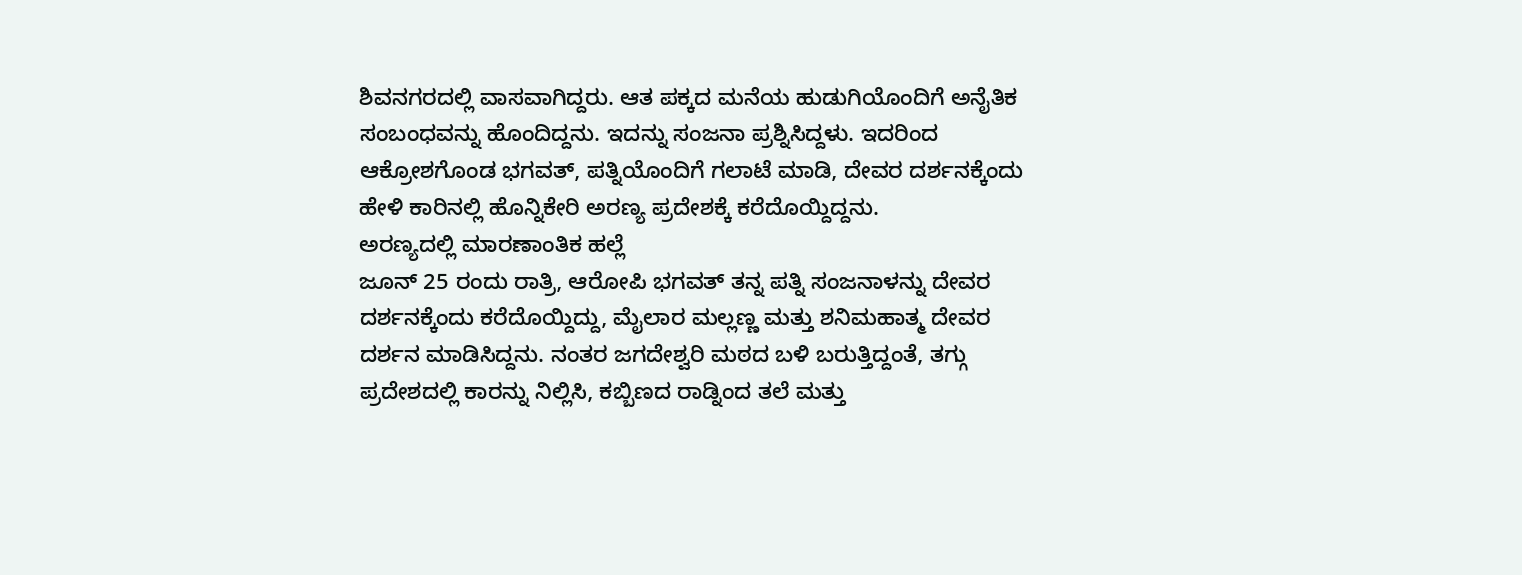ಶಿವನಗರದಲ್ಲಿ ವಾಸವಾಗಿದ್ದರು. ಆತ ಪಕ್ಕದ ಮನೆಯ ಹುಡುಗಿಯೊಂದಿಗೆ ಅನೈತಿಕ ಸಂಬಂಧವನ್ನು ಹೊಂದಿದ್ದನು. ಇದನ್ನು ಸಂಜನಾ ಪ್ರಶ್ನಿಸಿದ್ದಳು. ಇದರಿಂದ ಆಕ್ರೋಶಗೊಂಡ ಭಗವತ್, ಪತ್ನಿಯೊಂದಿಗೆ ಗಲಾಟೆ ಮಾಡಿ, ದೇವರ ದರ್ಶನಕ್ಕೆಂದು ಹೇಳಿ ಕಾರಿನಲ್ಲಿ ಹೊನ್ನಿಕೇರಿ ಅರಣ್ಯ ಪ್ರದೇಶಕ್ಕೆ ಕರೆದೊಯ್ದಿದ್ದನು.
ಅರಣ್ಯದಲ್ಲಿ ಮಾರಣಾಂತಿಕ ಹಲ್ಲೆ
ಜೂನ್ 25 ರಂದು ರಾತ್ರಿ, ಆರೋಪಿ ಭಗವತ್ ತನ್ನ ಪತ್ನಿ ಸಂಜನಾಳನ್ನು ದೇವರ ದರ್ಶನಕ್ಕೆಂದು ಕರೆದೊಯ್ದಿದ್ದು, ಮೈಲಾರ ಮಲ್ಲಣ್ಣ ಮತ್ತು ಶನಿಮಹಾತ್ಮ ದೇವರ ದರ್ಶನ ಮಾಡಿಸಿದ್ದನು. ನಂತರ ಜಗದೇಶ್ವರಿ ಮಠದ ಬಳಿ ಬರುತ್ತಿದ್ದಂತೆ, ತಗ್ಗು ಪ್ರದೇಶದಲ್ಲಿ ಕಾರನ್ನು ನಿಲ್ಲಿಸಿ, ಕಬ್ಬಿಣದ ರಾಡ್ನಿಂದ ತಲೆ ಮತ್ತು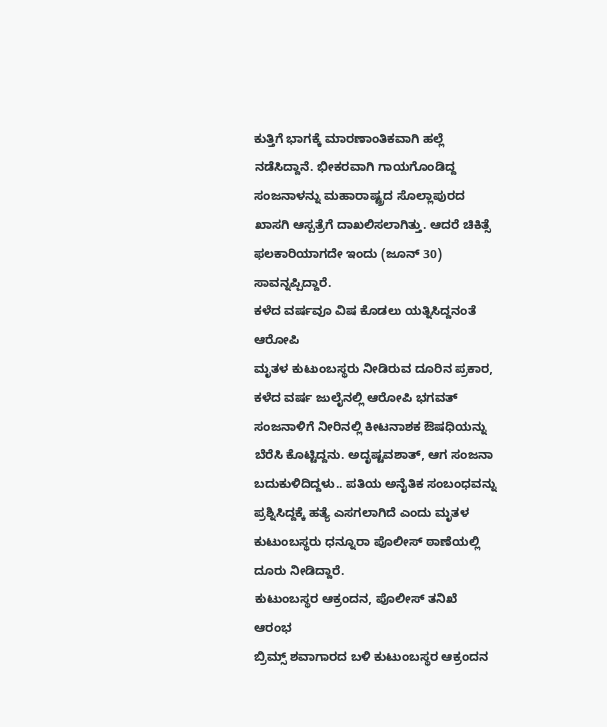ಕುತ್ತಿಗೆ ಭಾಗಕ್ಕೆ ಮಾರಣಾಂತಿಕವಾಗಿ ಹಲ್ಲೆ ನಡೆಸಿದ್ದಾನೆ. ಭೀಕರವಾಗಿ ಗಾಯಗೊಂಡಿದ್ದ ಸಂಜನಾಳನ್ನು ಮಹಾರಾಷ್ಟ್ರದ ಸೊಲ್ಲಾಪುರದ ಖಾಸಗಿ ಆಸ್ಪತ್ರೆಗೆ ದಾಖಲಿಸಲಾಗಿತ್ತು. ಆದರೆ ಚಿಕಿತ್ಸೆ ಫಲಕಾರಿಯಾಗದೇ ಇಂದು (ಜೂನ್ 30) ಸಾವನ್ನಪ್ಪಿದ್ದಾರೆ.
ಕಳೆದ ವರ್ಷವೂ ವಿಷ ಕೊಡಲು ಯತ್ನಿಸಿದ್ದನಂತೆ ಆರೋಪಿ
ಮೃತಳ ಕುಟುಂಬಸ್ಥರು ನೀಡಿರುವ ದೂರಿನ ಪ್ರಕಾರ, ಕಳೆದ ವರ್ಷ ಜುಲೈನಲ್ಲಿ ಆರೋಪಿ ಭಗವತ್ ಸಂಜನಾಳಿಗೆ ನೀರಿನಲ್ಲಿ ಕೀಟನಾಶಕ ಔಷಧಿಯನ್ನು ಬೆರೆಸಿ ಕೊಟ್ಟಿದ್ದನು. ಅದೃಷ್ಟವಶಾತ್, ಆಗ ಸಂಜನಾ ಬದುಕುಳಿದಿದ್ದಳು.. ಪತಿಯ ಅನೈತಿಕ ಸಂಬಂಧವನ್ನು ಪ್ರಶ್ನಿಸಿದ್ದಕ್ಕೆ ಹತ್ಯೆ ಎಸಗಲಾಗಿದೆ ಎಂದು ಮೃತಳ ಕುಟುಂಬಸ್ಥರು ಧನ್ನೂರಾ ಪೊಲೀಸ್ ಠಾಣೆಯಲ್ಲಿ ದೂರು ನೀಡಿದ್ದಾರೆ.
ಕುಟುಂಬಸ್ಥರ ಆಕ್ರಂದನ, ಪೊಲೀಸ್ ತನಿಖೆ ಆರಂಭ
ಬ್ರಿಮ್ಸ್ ಶವಾಗಾರದ ಬಳಿ ಕುಟುಂಬಸ್ಥರ ಆಕ್ರಂದನ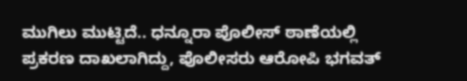ಮುಗಿಲು ಮುಟ್ಟಿದೆ.. ಧನ್ನೂರಾ ಪೊಲೀಸ್ ಠಾಣೆಯಲ್ಲಿ ಪ್ರಕರಣ ದಾಖಲಾಗಿದ್ದು, ಪೊಲೀಸರು ಆರೋಪಿ ಭಗವತ್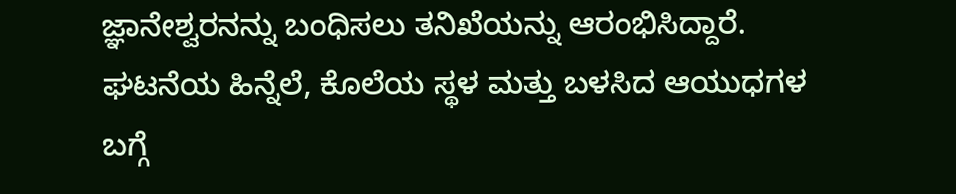ಜ್ಞಾನೇಶ್ವರನನ್ನು ಬಂಧಿಸಲು ತನಿಖೆಯನ್ನು ಆರಂಭಿಸಿದ್ದಾರೆ. ಘಟನೆಯ ಹಿನ್ನೆಲೆ, ಕೊಲೆಯ ಸ್ಥಳ ಮತ್ತು ಬಳಸಿದ ಆಯುಧಗಳ ಬಗ್ಗೆ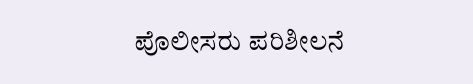ಪೊಲೀಸರು ಪರಿಶೀಲನೆ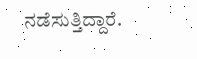ನಡೆಸುತ್ತಿದ್ದಾರೆ.